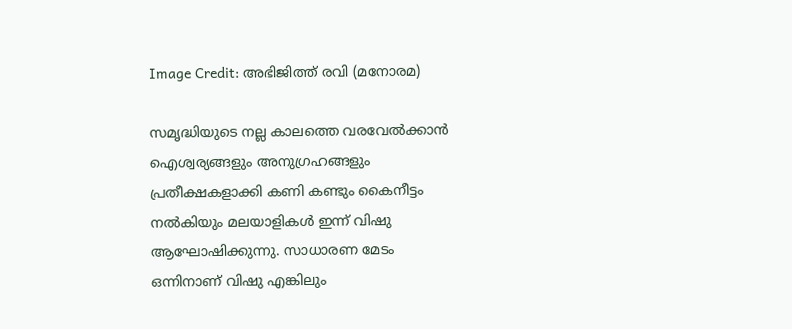Image Credit: അഭിജിത്ത് രവി (മനോരമ)

സമൃദ്ധിയുടെ നല്ല കാലത്തെ വരവേല്‍ക്കാന്‍ ഐശ്വര്യങ്ങളും അനുഗ്രഹങ്ങളും പ്രതീക്ഷകളാക്കി കണി കണ്ടും കൈനീട്ടം നല്‍കിയും മലയാളികള്‍ ഇന്ന് വിഷു ആഘോഷിക്കുന്നു. സാധാരണ മേടം ഒന്നിനാണ് വിഷു എങ്കിലും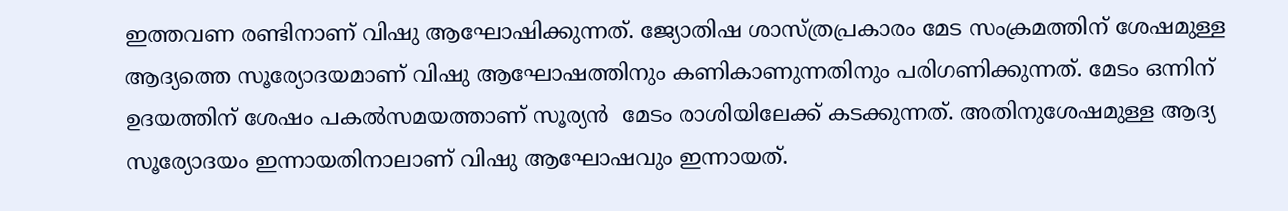ഇത്തവണ രണ്ടിനാണ് വിഷു ആഘോഷിക്കുന്നത്. ജ്യോതിഷ ശാസ്ത്രപ്രകാരം മേട സംക്രമത്തിന് ശേഷമുള്ള ആദ്യത്തെ സൂര്യോദയമാണ് വിഷു ആഘോഷത്തിനും കണികാണുന്നതിനും പരിഗണിക്കുന്നത്. മേടം ഒന്നിന് ഉദയത്തിന് ശേഷം പകല്‍സമയത്താണ് സൂര്യന്‍  മേടം രാശിയിലേക്ക് കടക്കുന്നത്. അതിനുശേഷമുള്ള ആദ്യ സൂര്യോദയം ഇന്നായതിനാലാണ് വിഷു ആഘോഷവും ഇന്നായത്.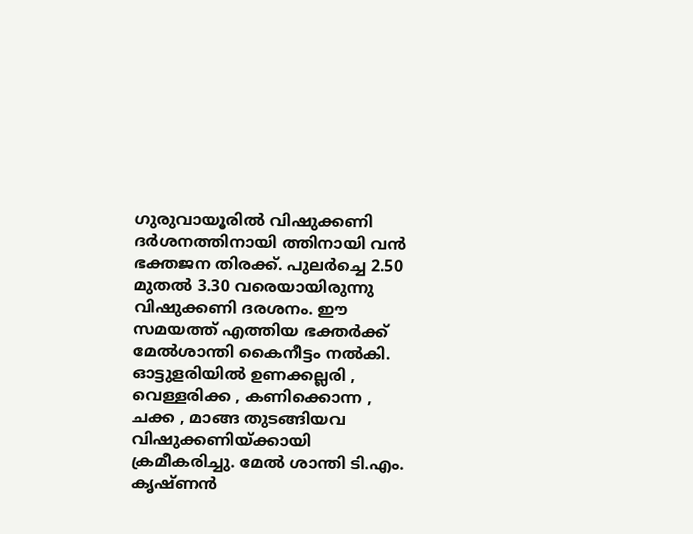ഗുരുവായൂരിൽ വിഷുക്കണി ദർശനത്തിനായി ത്തിനായി വൻ ഭക്തജന തിരക്ക്. പുലർച്ചെ 2.50 മുതൽ 3.30 വരെയായിരുന്നു വിഷുക്കണി ദരശനം. ഈ  സമയത്ത് എത്തിയ ഭക്തർക്ക് മേൽശാന്തി കൈനീട്ടം നൽകി. ഓട്ടുളരിയിൽ ഉണക്കല്ലരി , വെള്ളരിക്ക , കണിക്കൊന്ന , ചക്ക , മാങ്ങ തുടങ്ങിയവ വിഷുക്കണിയ്ക്കായി ക്രമീകരിച്ചു. മേൽ ശാന്തി ടി.എം. കൃഷ്ണൻ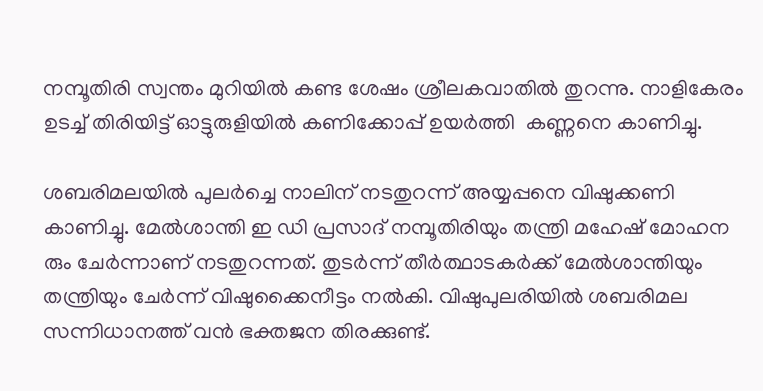നമ്പൂതിരി സ്വന്തം മുറിയിൽ കണ്ട ശേഷം ശ്രീലകവാതിൽ തുറന്നു. നാളികേരം ഉടച്ച് തിരിയിട്ട് ഓട്ടുരുളിയിൽ കണിക്കോപ്പ് ഉയർത്തി  കണ്ണനെ കാണിച്ചു.

ശബരിമലയിൽ പുലർച്ചെ നാലിന് നടതുറന്ന് അയ്യപ്പനെ വിഷുക്കണി കാണിച്ചു. മേൽശാന്തി ഇ ഡി പ്രസാദ് നമ്പൂതിരിയും തന്ത്രി മഹേഷ് മോഹന രും ചേർന്നാണ് നടതുറന്നത്. തുടർന്ന് തീർത്ഥാടകർക്ക് മേൽശാന്തിയും തന്ത്രിയും ചേർന്ന് വിഷുക്കൈനീട്ടം നൽകി. വിഷുപുലരിയിൽ ശബരിമല സന്നിധാനത്ത് വൻ ഭക്തജന തിരക്കുണ്ട്.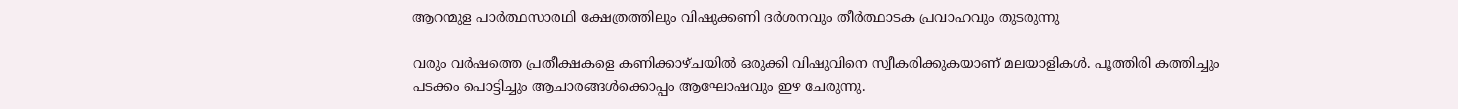ആറന്മുള പാർത്ഥസാരഥി ക്ഷേത്രത്തിലും വിഷുക്കണി ദർശനവും തീർത്ഥാടക പ്രവാഹവും തുടരുന്നു

വരും വർഷത്തെ പ്രതീക്ഷകളെ കണിക്കാഴ്ചയിൽ ഒരുക്കി വിഷുവിനെ സ്വീകരിക്കുകയാണ് മലയാളികൾ. പൂത്തിരി കത്തിച്ചും പടക്കം പൊട്ടിച്ചും ആചാരങ്ങൾക്കൊപ്പം ആഘോഷവും ഇഴ ചേരുന്നു.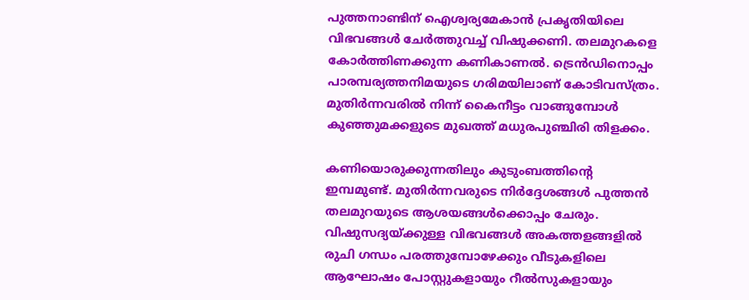പുത്തനാണ്ടിന് ഐശ്വര്യമേകാൻ പ്രകൃതിയിലെ വിഭവങ്ങൾ ചേർത്തുവച്ച് വിഷുക്കണി. തലമുറകളെ കോർത്തിണക്കുന്ന കണികാണൽ. ട്രെൻഡിനൊപ്പം പാരമ്പര്യത്തനിമയുടെ ഗരിമയിലാണ് കോടിവസ്ത്രം. മുതിർന്നവരിൽ നിന്ന് കൈനീട്ടം വാങ്ങുമ്പോൾ കുഞ്ഞുമക്കളുടെ മുഖത്ത് മധുരപുഞ്ചിരി തിളക്കം.

കണിയൊരുക്കുന്നതിലും കുടുംബത്തിന്റെ ഇമ്പമുണ്ട്. മുതിർന്നവരുടെ നിർദ്ദേശങ്ങൾ പുത്തൻ തലമുറയുടെ ആശയങ്ങൾക്കൊപ്പം ചേരും. വിഷുസദ്യയ്ക്കുള്ള വിഭവങ്ങൾ അകത്തളങ്ങളിൽ രുചി ഗന്ധം പരത്തുമ്പോഴേക്കും വീടുകളിലെ ആഘോഷം പോസ്റ്റുകളായും റീൽസുകളായും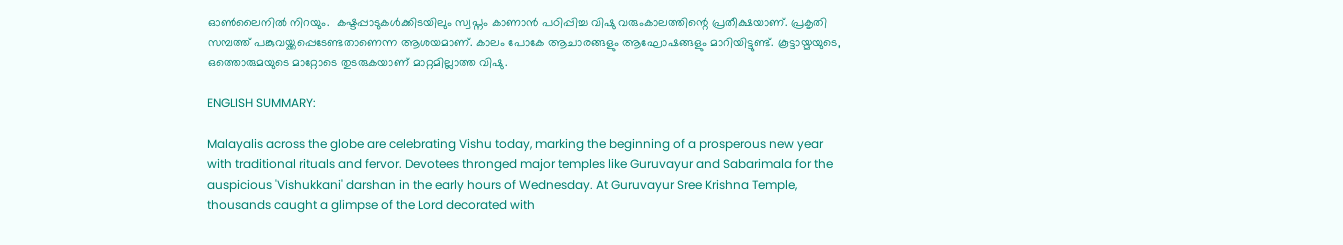ഓൺലൈനിൽ നിറയും.  കഷ്ടപ്പാടുകൾക്കിടയിലും സ്വപ്നം കാണാൻ പഠിപ്പിച്ച വിഷു വരുംകാലത്തിന്റെ പ്രതീക്ഷയാണ്. പ്രകൃതി സമ്പത്ത് പങ്കുവയ്ക്കപ്പെടേണ്ടതാണെന്ന ആശയമാണ്. കാലം പോകേ ആചാരങ്ങളും ആഘോഷങ്ങളും മാറിയിട്ടുണ്ട്. കൂട്ടായ്മയുടെ, ഒത്തൊരുമയുടെ മാറ്റോടെ തുടരുകയാണ് മാറ്റമില്ലാത്ത വിഷു.

ENGLISH SUMMARY:

Malayalis across the globe are celebrating Vishu today, marking the beginning of a prosperous new year with traditional rituals and fervor. Devotees thronged major temples like Guruvayur and Sabarimala for the auspicious 'Vishukkani' darshan in the early hours of Wednesday. At Guruvayur Sree Krishna Temple, thousands caught a glimpse of the Lord decorated with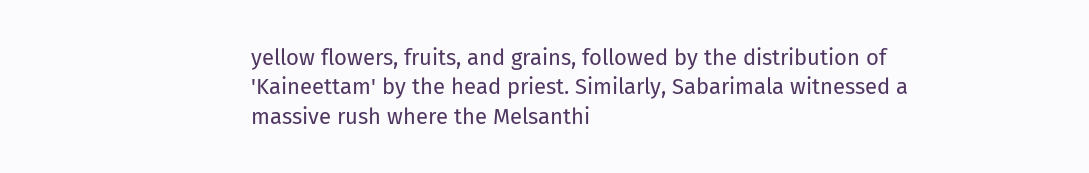yellow flowers, fruits, and grains, followed by the distribution of 'Kaineettam' by the head priest. Similarly, Sabarimala witnessed a massive rush where the Melsanthi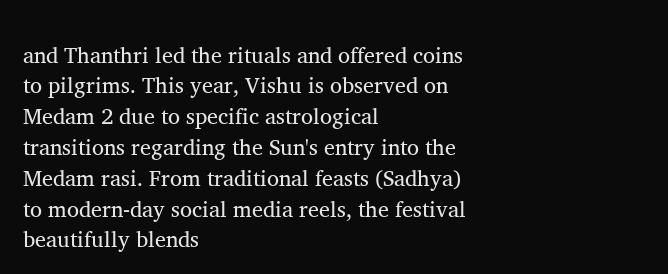and Thanthri led the rituals and offered coins to pilgrims. This year, Vishu is observed on Medam 2 due to specific astrological transitions regarding the Sun's entry into the Medam rasi. From traditional feasts (Sadhya) to modern-day social media reels, the festival beautifully blends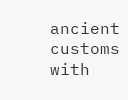ancient customs with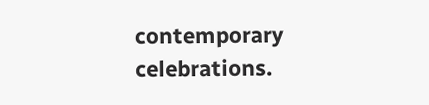contemporary celebrations.